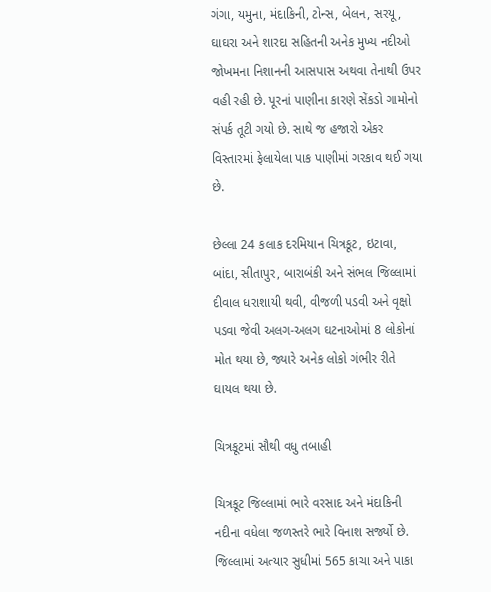ગંગા, યમુના, મંદાકિની, ટોન્સ, બેલન, સરયૂ, ઘાઘરા અને શારદા સહિતની અનેક મુખ્ય નદીઓ જોખમના નિશાનની આસપાસ અથવા તેનાથી ઉપર વહી રહી છે. પૂરનાં પાણીના કારણે સેંકડો ગામોનો સંપર્ક તૂટી ગયો છે. સાથે જ હજારો એકર વિસ્તારમાં ફેલાયેલા પાક પાણીમાં ગરકાવ થઈ ગયા છે.

છેલ્લા 24 કલાક દરમિયાન ચિત્રકૂટ, ઇટાવા, બાંદા, સીતાપુર, બારાબંકી અને સંભલ જિલ્લામાં દીવાલ ધરાશાયી થવી, વીજળી પડવી અને વૃક્ષો પડવા જેવી અલગ-અલગ ઘટનાઓમાં 8 લોકોનાં મોત થયા છે, જ્યારે અનેક લોકો ગંભીર રીતે ઘાયલ થયા છે.

ચિત્રકૂટમાં સૌથી વધુ તબાહી

ચિત્રકૂટ જિલ્લામાં ભારે વરસાદ અને મંદાકિની નદીના વધેલા જળસ્તરે ભારે વિનાશ સર્જ્યો છે. જિલ્લામાં અત્યાર સુધીમાં 565 કાચા અને પાકા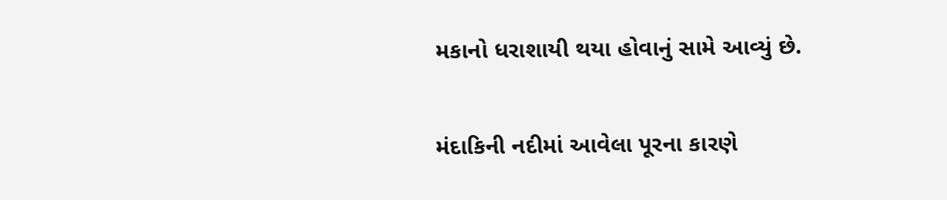મકાનો ધરાશાયી થયા હોવાનું સામે આવ્યું છે.

મંદાકિની નદીમાં આવેલા પૂરના કારણે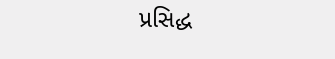પ્રસિદ્ધ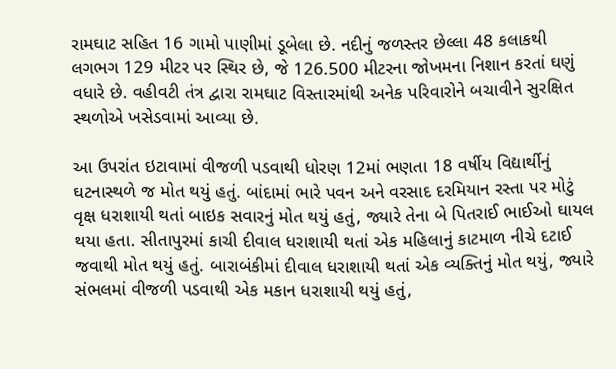રામઘાટ સહિત 16 ગામો પાણીમાં ડૂબેલા છે. નદીનું જળસ્તર છેલ્લા 48 કલાકથી લગભગ 129 મીટર પર સ્થિર છે, જે 126.500 મીટરના જોખમના નિશાન કરતાં ઘણું વધારે છે. વહીવટી તંત્ર દ્વારા રામઘાટ વિસ્તારમાંથી અનેક પરિવારોને બચાવીને સુરક્ષિત સ્થળોએ ખસેડવામાં આવ્યા છે.

આ ઉપરાંત ઇટાવામાં વીજળી પડવાથી ધોરણ 12માં ભણતા 18 વર્ષીય વિદ્યાર્થીનું ઘટનાસ્થળે જ મોત થયું હતું. બાંદામાં ભારે પવન અને વરસાદ દરમિયાન રસ્તા પર મોટું વૃક્ષ ધરાશાયી થતાં બાઇક સવારનું મોત થયું હતું, જ્યારે તેના બે પિતરાઈ ભાઈઓ ઘાયલ થયા હતા. સીતાપુરમાં કાચી દીવાલ ધરાશાયી થતાં એક મહિલાનું કાટમાળ નીચે દટાઈ જવાથી મોત થયું હતું. બારાબંકીમાં દીવાલ ધરાશાયી થતાં એક વ્યક્તિનું મોત થયું, જ્યારે સંભલમાં વીજળી પડવાથી એક મકાન ધરાશાયી થયું હતું,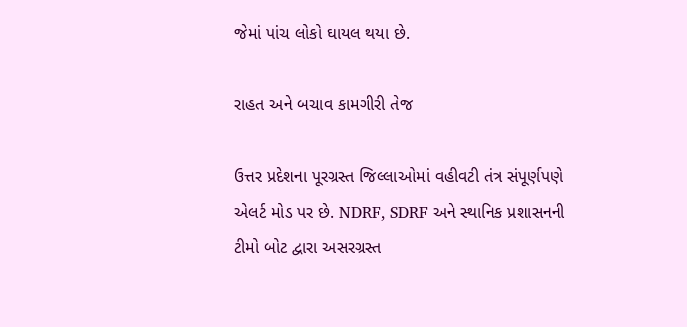જેમાં પાંચ લોકો ઘાયલ થયા છે.

રાહત અને બચાવ કામગીરી તેજ

ઉત્તર પ્રદેશના પૂરગ્રસ્ત જિલ્લાઓમાં વહીવટી તંત્ર સંપૂર્ણપણે એલર્ટ મોડ પર છે. NDRF, SDRF અને સ્થાનિક પ્રશાસનની ટીમો બોટ દ્વારા અસરગ્રસ્ત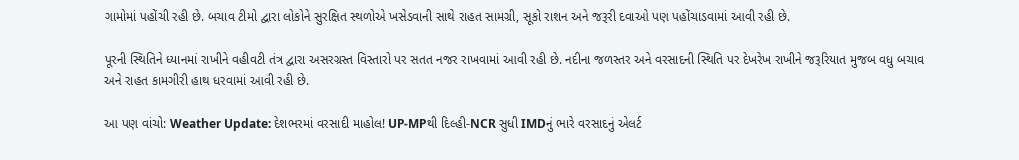ગામોમાં પહોંચી રહી છે. બચાવ ટીમો દ્વારા લોકોને સુરક્ષિત સ્થળોએ ખસેડવાની સાથે રાહત સામગ્રી, સૂકો રાશન અને જરૂરી દવાઓ પણ પહોંચાડવામાં આવી રહી છે.

પૂરની સ્થિતિને ધ્યાનમાં રાખીને વહીવટી તંત્ર દ્વારા અસરગ્રસ્ત વિસ્તારો પર સતત નજર રાખવામાં આવી રહી છે. નદીના જળસ્તર અને વરસાદની સ્થિતિ પર દેખરેખ રાખીને જરૂરિયાત મુજબ વધુ બચાવ અને રાહત કામગીરી હાથ ધરવામાં આવી રહી છે.

આ પણ વાંચો: Weather Update: દેશભરમાં વરસાદી માહોલ! UP-MPથી દિલ્હી-NCR સુધી IMDનું ભારે વરસાદનું એલર્ટ